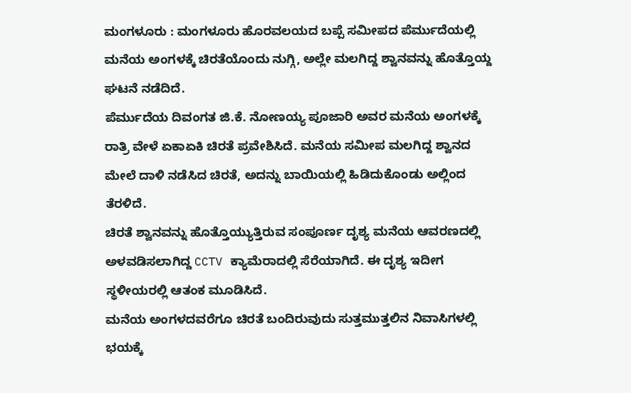ಮಂಗಳೂರು : ಮಂಗಳೂರು ಹೊರವಲಯದ ಬಪ್ಪೆ ಸಮೀಪದ ಪೆರ್ಮುದೆಯಲ್ಲಿ ಮನೆಯ ಅಂಗಳಕ್ಕೆ ಚಿರತೆಯೊಂದು ನುಗ್ಗಿ, ಅಲ್ಲೇ ಮಲಗಿದ್ದ ಶ್ವಾನವನ್ನು ಹೊತ್ತೊಯ್ದ ಘಟನೆ ನಡೆದಿದೆ.
ಪೆರ್ಮುದೆಯ ದಿವಂಗತ ಜಿ.ಕೆ. ನೋಣಯ್ಯ ಪೂಜಾರಿ ಅವರ ಮನೆಯ ಅಂಗಳಕ್ಕೆ ರಾತ್ರಿ ವೇಳೆ ಏಕಾಏಕಿ ಚಿರತೆ ಪ್ರವೇಶಿಸಿದೆ. ಮನೆಯ ಸಮೀಪ ಮಲಗಿದ್ದ ಶ್ವಾನದ ಮೇಲೆ ದಾಳಿ ನಡೆಸಿದ ಚಿರತೆ, ಅದನ್ನು ಬಾಯಿಯಲ್ಲಿ ಹಿಡಿದುಕೊಂಡು ಅಲ್ಲಿಂದ ತೆರಳಿದೆ.
ಚಿರತೆ ಶ್ವಾನವನ್ನು ಹೊತ್ತೊಯ್ಯುತ್ತಿರುವ ಸಂಪೂರ್ಣ ದೃಶ್ಯ ಮನೆಯ ಆವರಣದಲ್ಲಿ ಅಳವಡಿಸಲಾಗಿದ್ದ CCTV ಕ್ಯಾಮೆರಾದಲ್ಲಿ ಸೆರೆಯಾಗಿದೆ. ಈ ದೃಶ್ಯ ಇದೀಗ ಸ್ಥಳೀಯರಲ್ಲಿ ಆತಂಕ ಮೂಡಿಸಿದೆ.
ಮನೆಯ ಅಂಗಳದವರೆಗೂ ಚಿರತೆ ಬಂದಿರುವುದು ಸುತ್ತಮುತ್ತಲಿನ ನಿವಾಸಿಗಳಲ್ಲಿ ಭಯಕ್ಕೆ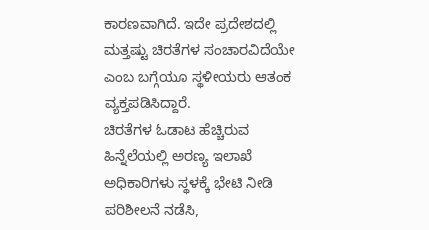ಕಾರಣವಾಗಿದೆ. ಇದೇ ಪ್ರದೇಶದಲ್ಲಿ ಮತ್ತಷ್ಟು ಚಿರತೆಗಳ ಸಂಚಾರವಿದೆಯೇ ಎಂಬ ಬಗ್ಗೆಯೂ ಸ್ಥಳೀಯರು ಆತಂಕ ವ್ಯಕ್ತಪಡಿಸಿದ್ದಾರೆ.
ಚಿರತೆಗಳ ಓಡಾಟ ಹೆಚ್ಚಿರುವ ಹಿನ್ನೆಲೆಯಲ್ಲಿ ಅರಣ್ಯ ಇಲಾಖೆ ಅಧಿಕಾರಿಗಳು ಸ್ಥಳಕ್ಕೆ ಭೇಟಿ ನೀಡಿ ಪರಿಶೀಲನೆ ನಡೆಸಿ,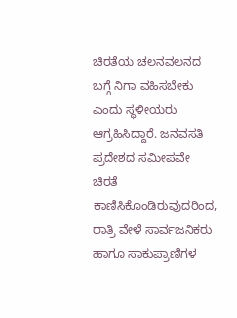ಚಿರತೆಯ ಚಲನವಲನದ ಬಗ್ಗೆ ನಿಗಾ ವಹಿಸಬೇಕು ಎಂದು ಸ್ಥಳೀಯರು ಆಗ್ರಹಿಸಿದ್ದಾರೆ. ಜನವಸತಿ ಪ್ರದೇಶದ ಸಮೀಪವೇ ಚಿರತೆ ಕಾಣಿಸಿಕೊಂಡಿರುವುದರಿಂದ, ರಾತ್ರಿ ವೇಳೆ ಸಾರ್ವಜನಿಕರು ಹಾಗೂ ಸಾಕುಪ್ರಾಣಿಗಳ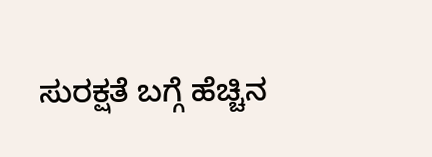ಸುರಕ್ಷತೆ ಬಗ್ಗೆ ಹೆಚ್ಚಿನ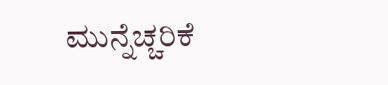ಮುನ್ನೆಚ್ಚರಿಕೆ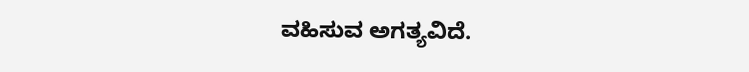ವಹಿಸುವ ಅಗತ್ಯವಿದೆ.